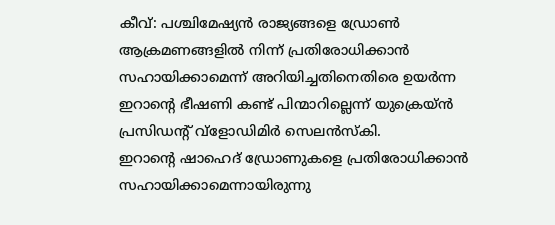കീവ്: പശ്ചിമേഷ്യൻ രാജ്യങ്ങളെ ഡ്രോൺ ആക്രമണങ്ങളിൽ നിന്ന് പ്രതിരോധിക്കാൻ സഹായിക്കാമെന്ന് അറിയിച്ചതിനെതിരെ ഉയർന്ന ഇറാന്റെ ഭീഷണി കണ്ട് പിന്മാറില്ലെന്ന് യുക്രെയ്ൻ പ്രസിഡന്റ് വ്ളോഡിമിർ സെലൻസ്കി.
ഇറാന്റെ ഷാഹെദ് ഡ്രോണുകളെ പ്രതിരോധിക്കാൻ സഹായിക്കാമെന്നായിരുന്നു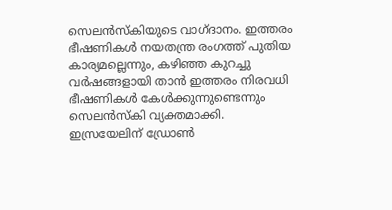സെലൻസ്കിയുടെ വാഗ്ദാനം. ഇത്തരം ഭീഷണികൾ നയതന്ത്ര രംഗത്ത് പുതിയ കാര്യമല്ലെന്നും, കഴിഞ്ഞ കുറച്ചു വർഷങ്ങളായി താൻ ഇത്തരം നിരവധി ഭീഷണികൾ കേൾക്കുന്നുണ്ടെന്നും സെലൻസ്കി വ്യക്തമാക്കി.
ഇസ്രയേലിന് ഡ്രോൺ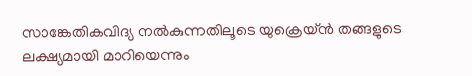സാങ്കേതികവിദ്യ നൽകുന്നതിലൂടെ യുക്രെയ്ൻ തങ്ങളുടെ ലക്ഷ്യമായി മാറിയെന്നും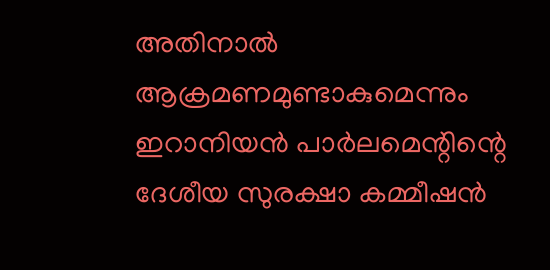അതിനാൽ ആക്രമണമുണ്ടാകുമെന്നും ഇറാനിയൻ പാർലമെന്റിന്റെ ദേശീയ സുരക്ഷാ കമ്മീഷൻ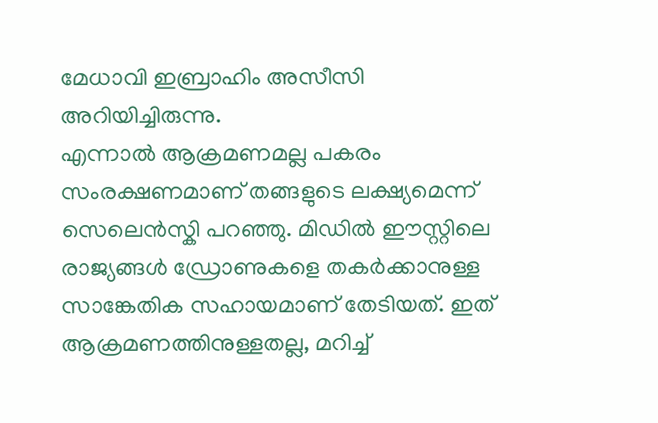മേധാവി ഇബ്രാഹിം അസീസി അറിയിച്ചിരുന്നു.
എന്നാൽ ആക്രമണമല്ല പകരം സംരക്ഷണമാണ് തങ്ങളുടെ ലക്ഷ്യമെന്ന് സെലെൻസ്കി പറഞ്ഞു. മിഡിൽ ഈസ്റ്റിലെ രാജ്യങ്ങൾ ഡ്രോണുകളെ തകർക്കാനുള്ള സാങ്കേതിക സഹായമാണ് തേടിയത്. ഇത് ആക്രമണത്തിനുള്ളതല്ല, മറിച്ച്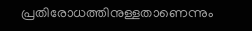പ്രതിരോധത്തിനുള്ളതാണെന്നും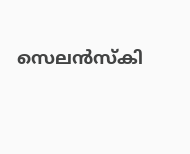സെലൻസ്കി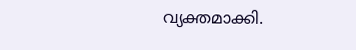വ്യക്തമാക്കി.